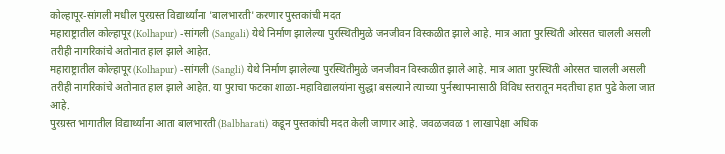कोल्हापूर-सांगली मधील पुरग्रस्त विद्यार्थ्यांना 'बालभारती' करणार पुस्तकांची मदत
महाराष्ट्रातील कोल्हापूर (Kolhapur) -सांगली (Sangali) येथे निर्माण झालेल्या पुरस्थितीमुळे जनजीवन विस्कळीत झाले आहे. मात्र आता पुरस्थिती ओरसत चालली असली तरीही नागरिकांचे अतोनात हाल झाले आहेत.
महाराष्ट्रातील कोल्हापूर (Kolhapur) -सांगली (Sangli) येथे निर्माण झालेल्या पुरस्थितीमुळे जनजीवन विस्कळीत झाले आहे. मात्र आता पुरस्थिती ओरसत चालली असली तरीही नागरिकांचे अतोनात हाल झाले आहेत. या पुराचा फटका शाळा-महाविद्यालयांना सुद्धा बसल्याने त्याच्या पुर्नस्थापनासाठी विविध स्तरातून मदतीचा हात पुढे केला जात आहे.
पुरग्रस्त भागातील विद्यार्थ्यांना आता बालभारती (Balbharati) कडून पुस्तकांची मदत केली जाणार आहे. जवळजवळ 1 लाखापेक्षा अधिक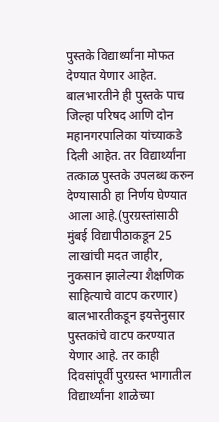पुस्तके विद्यार्थ्यांना मोफत देण्यात येणार आहेत. बालभारतीने ही पुस्तके पाच जिल्हा परिषद आणि दोन महानगरपालिका यांच्याकडे दिली आहेत. तर विद्यार्थ्यांना तत्काळ पुस्तके उपलब्ध करुन देण्यासाठी हा निर्णय घेण्यात आला आहे.(पुरग्रस्तांसाठी मुंबई विद्यापीठाकडून 25 लाखांची मदत जाहीर, नुकसान झालेल्या शैक्षणिक साहित्याचे वाटप करणार)
बालभारतीकडून इयत्तेनुसार पुस्तकांचे वाटप करण्यात येणार आहे. तर काही दिवसांपूर्वी पुरग्रस्त भागातील विद्यार्थ्यांना शाळेच्या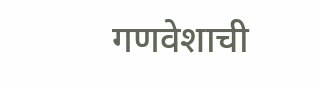गणवेशाची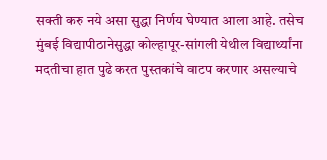सक्ती करु नये असा सुद्धा निर्णय घेण्यात आला आहे. तसेच मुंबई विद्यापीठानेसुद्धा कोल्हापूर-सांगली येथील विद्यार्थ्यांना मदतीचा हात पुढे करत पुस्तकांचे वाटप करणार असल्याचे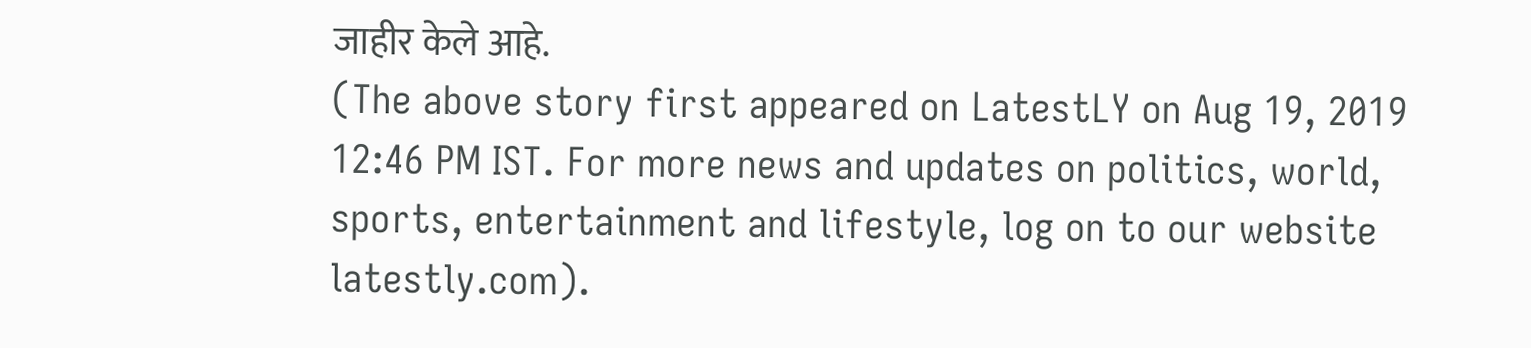जाहीर केले आहे.
(The above story first appeared on LatestLY on Aug 19, 2019 12:46 PM IST. For more news and updates on politics, world, sports, entertainment and lifestyle, log on to our website latestly.com).